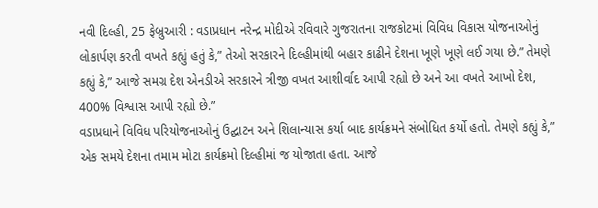નવી દિલ્હી, 25 ફેબ્રુઆરી : વડાપ્રધાન નરેન્દ્ર મોદીએ રવિવારે ગુજરાતના રાજકોટમાં વિવિધ વિકાસ યોજનાઓનું લોકાર્પણ કરતી વખતે કહ્યું હતું કે,” તેઓ સરકારને દિલ્હીમાંથી બહાર કાઢીને દેશના ખૂણે ખૂણે લઈ ગયા છે.” તેમણે કહ્યું કે,” આજે સમગ્ર દેશ એનડીએ સરકારને ત્રીજી વખત આશીર્વાદ આપી રહ્યો છે અને આ વખતે આખો દેશ, 400% વિશ્વાસ આપી રહ્યો છે.”
વડાપ્રધાને વિવિધ પરિયોજનાઓનું ઉદ્ઘાટન અને શિલાન્યાસ કર્યા બાદ કાર્યક્રમને સંબોધિત કર્યો હતો. તેમણે કહ્યું કે,” એક સમયે દેશના તમામ મોટા કાર્યક્રમો દિલ્હીમાં જ યોજાતા હતા. આજે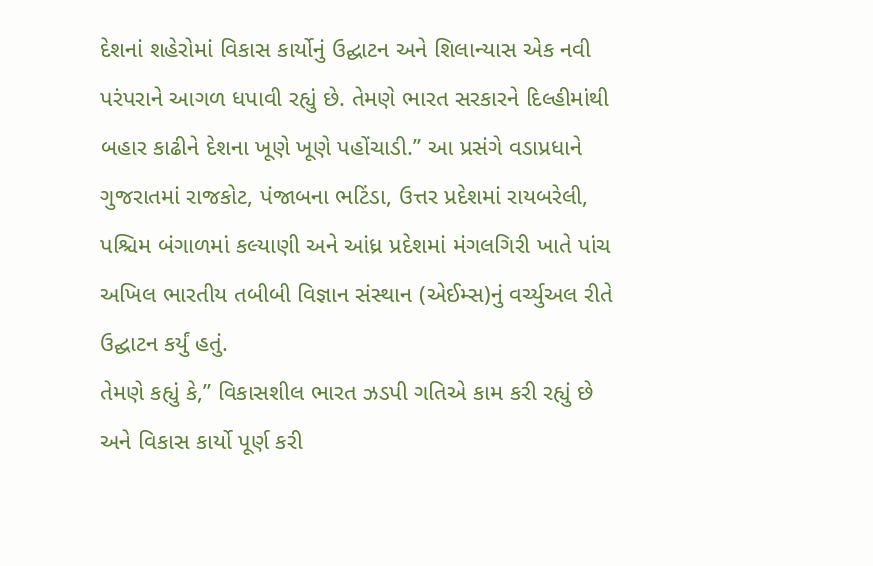દેશનાં શહેરોમાં વિકાસ કાર્યોનું ઉદ્ઘાટન અને શિલાન્યાસ એક નવી પરંપરાને આગળ ધપાવી રહ્યું છે. તેમણે ભારત સરકારને દિલ્હીમાંથી બહાર કાઢીને દેશના ખૂણે ખૂણે પહોંચાડી.” આ પ્રસંગે વડાપ્રધાને ગુજરાતમાં રાજકોટ, પંજાબના ભટિંડા, ઉત્તર પ્રદેશમાં રાયબરેલી, પશ્ચિમ બંગાળમાં કલ્યાણી અને આંધ્ર પ્રદેશમાં મંગલગિરી ખાતે પાંચ અખિલ ભારતીય તબીબી વિજ્ઞાન સંસ્થાન (એઈમ્સ)નું વર્ચ્યુઅલ રીતે ઉદ્ઘાટન કર્યું હતું.
તેમણે કહ્યું કે,” વિકાસશીલ ભારત ઝડપી ગતિએ કામ કરી રહ્યું છે અને વિકાસ કાર્યો પૂર્ણ કરી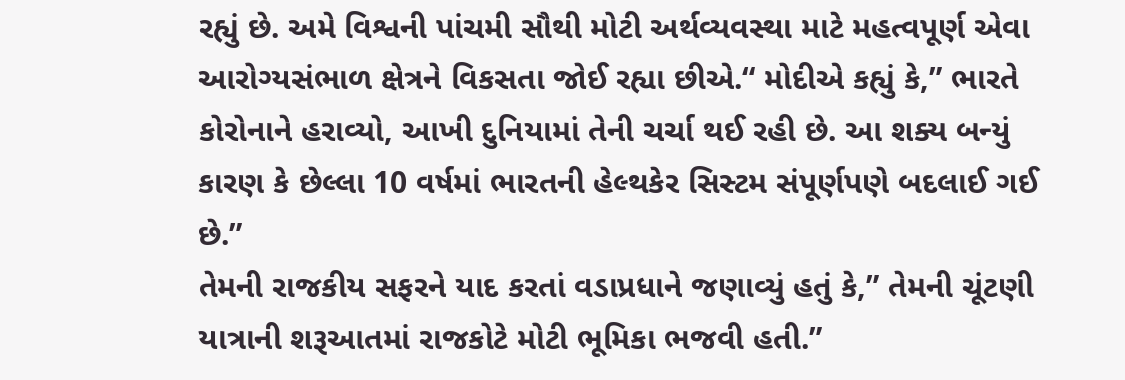રહ્યું છે. અમે વિશ્વની પાંચમી સૌથી મોટી અર્થવ્યવસ્થા માટે મહત્વપૂર્ણ એવા આરોગ્યસંભાળ ક્ષેત્રને વિકસતા જોઈ રહ્યા છીએ.“ મોદીએ કહ્યું કે,” ભારતે કોરોનાને હરાવ્યો, આખી દુનિયામાં તેની ચર્ચા થઈ રહી છે. આ શક્ય બન્યું કારણ કે છેલ્લા 10 વર્ષમાં ભારતની હેલ્થકેર સિસ્ટમ સંપૂર્ણપણે બદલાઈ ગઈ છે.”
તેમની રાજકીય સફરને યાદ કરતાં વડાપ્રધાને જણાવ્યું હતું કે,” તેમની ચૂંટણી યાત્રાની શરૂઆતમાં રાજકોટે મોટી ભૂમિકા ભજવી હતી.”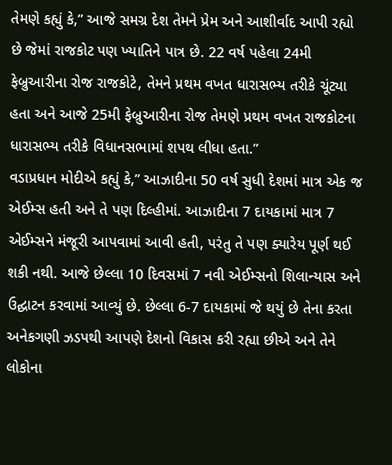તેમણે કહ્યું કે,” આજે સમગ્ર દેશ તેમને પ્રેમ અને આશીર્વાદ આપી રહ્યો છે જેમાં રાજકોટ પણ ખ્યાતિને પાત્ર છે. 22 વર્ષ પહેલા 24મી ફેબ્રુઆરીના રોજ રાજકોટે, તેમને પ્રથમ વખત ધારાસભ્ય તરીકે ચૂંટ્યા હતા અને આજે 25મી ફેબ્રુઆરીના રોજ તેમણે પ્રથમ વખત રાજકોટના ધારાસભ્ય તરીકે વિધાનસભામાં શપથ લીધા હતા.”
વડાપ્રધાન મોદીએ કહ્યું કે,” આઝાદીના 50 વર્ષ સુધી દેશમાં માત્ર એક જ એઈમ્સ હતી અને તે પણ દિલ્હીમાં. આઝાદીના 7 દાયકામાં માત્ર 7 એઈમ્સને મંજૂરી આપવામાં આવી હતી, પરંતુ તે પણ ક્યારેય પૂર્ણ થઈ શકી નથી. આજે છેલ્લા 10 દિવસમાં 7 નવી એઈમ્સનો શિલાન્યાસ અને ઉદ્ઘાટન કરવામાં આવ્યું છે. છેલ્લા 6-7 દાયકામાં જે થયું છે તેના કરતા અનેકગણી ઝડપથી આપણે દેશનો વિકાસ કરી રહ્યા છીએ અને તેને લોકોના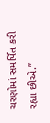ચરણોમાં સમર્પિત કરી રહ્યા છીએ.”